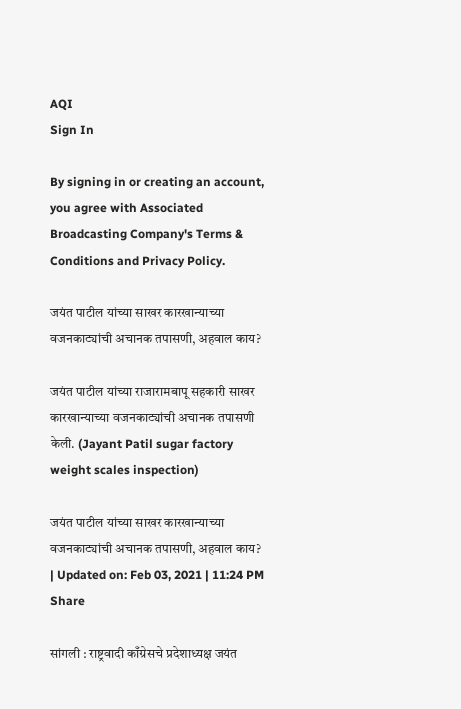AQI
Sign In

By signing in or creating an account, you agree with Associated Broadcasting Company's Terms & Conditions and Privacy Policy.

जयंत पाटील यांच्या साखर कारखान्याच्या वजनकाट्यांची अचानक तपासणी, अहवाल काय?

जयंत पाटील यांच्या राजारामबापू सहकारी साखर कारखान्याच्या वजनकाट्यांची अचानक तपासणी केली. (Jayant Patil sugar factory weight scales inspection)

जयंत पाटील यांच्या साखर कारखान्याच्या वजनकाट्यांची अचानक तपासणी, अहवाल काय?
| Updated on: Feb 03, 2021 | 11:24 PM
Share

सांगली : राष्ट्रवादी काँग्रेसचे प्रदेशाध्यक्ष जयंत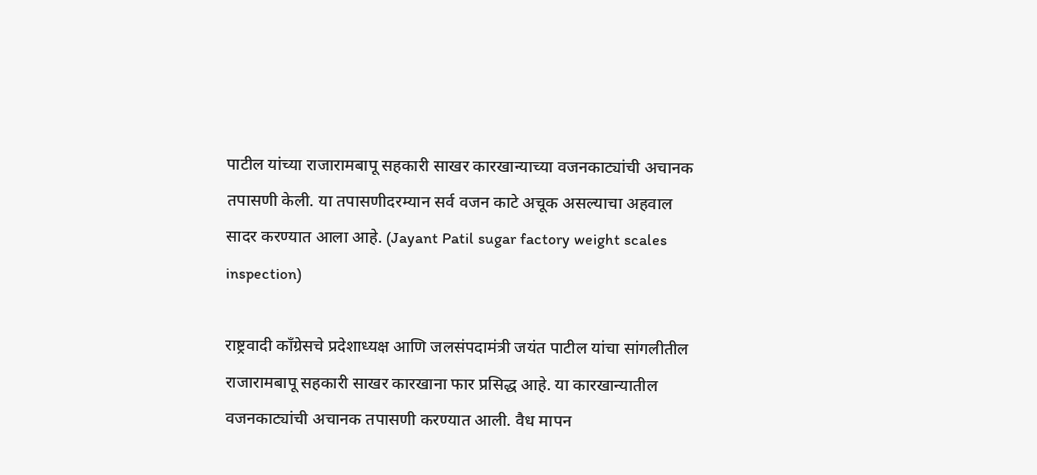पाटील यांच्या राजारामबापू सहकारी साखर कारखान्याच्या वजनकाट्यांची अचानक तपासणी केली. या तपासणीदरम्यान सर्व वजन काटे अचूक असल्याचा अहवाल सादर करण्यात आला आहे. (Jayant Patil sugar factory weight scales inspection)

राष्ट्रवादी काँग्रेसचे प्रदेशाध्यक्ष आणि जलसंपदामंत्री जयंत पाटील यांचा सांगलीतील राजारामबापू सहकारी साखर कारखाना फार प्रसिद्ध आहे. या कारखान्यातील वजनकाट्यांची अचानक तपासणी करण्यात आली. वैध मापन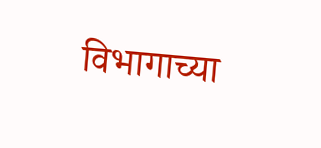विभागाच्या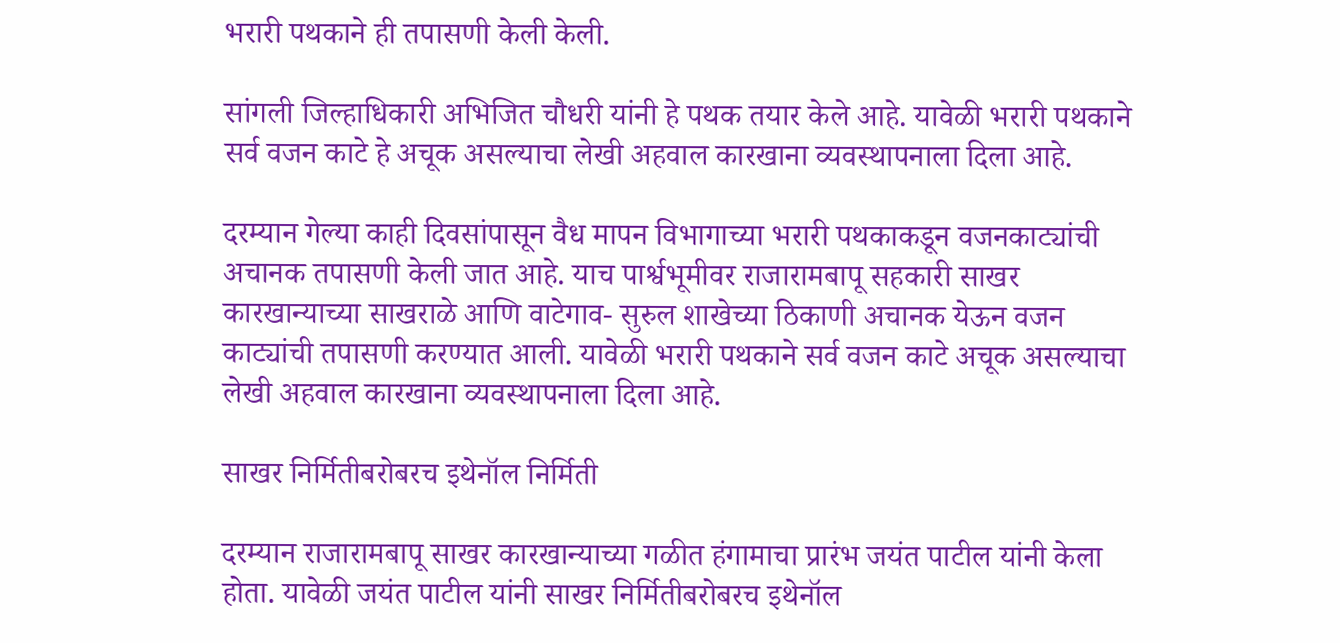भरारी पथकाने ही तपासणी केली केली.

सांगली जिल्हाधिकारी अभिजित चौधरी यांनी हे पथक तयार केले आहे. यावेळी भरारी पथकाने सर्व वजन काटे हे अचूक असल्याचा लेखी अहवाल कारखाना व्यवस्थापनाला दिला आहे.

दरम्यान गेल्या काही दिवसांपासून वैध मापन विभागाच्या भरारी पथकाकडून वजनकाट्यांची अचानक तपासणी केली जात आहे. याच पार्श्वभूमीवर राजारामबापू सहकारी साखर कारखान्याच्या साखराळे आणि वाटेगाव- सुरुल शाखेच्या ठिकाणी अचानक येऊन वजन काट्यांची तपासणी करण्यात आली. यावेळी भरारी पथकाने सर्व वजन काटे अचूक असल्याचा लेखी अहवाल कारखाना व्यवस्थापनाला दिला आहे.

साखर निर्मितीबरोबरच इथेनॉल निर्मिती

दरम्यान राजारामबापू साखर कारखान्याच्या गळीत हंगामाचा प्रारंभ जयंत पाटील यांनी केला होता. यावेळी जयंत पाटील यांनी साखर निर्मितीबरोबरच इथेनॉल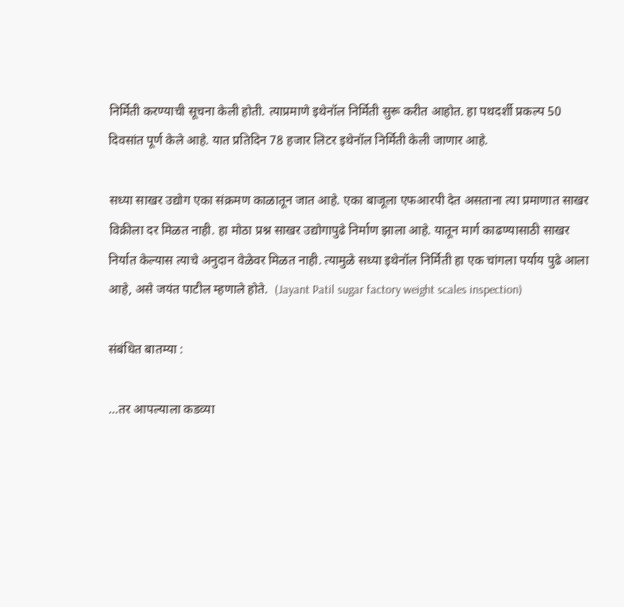निर्मिती करण्याची सूचना केली होती. त्याप्रमाणे इथेनॉल निर्मिती सुरू करीत आहोत. हा पथदर्शी प्रकल्प 50 दिवसांत पूर्ण केले आहे. यात प्रतिदिन 78 हजार लिटर इथेनॉल निर्मिती केली जाणार आहे.

सध्या साखर उद्योग एका संक्रमण काळातून जात आहे. एका बाजूला एफआरपी देत असताना त्या प्रमाणात साखर विक्रीला दर मिळत नाही. हा मोठा प्रश्न साखर उद्योगापुढे निर्माण झाला आहे. यातून मार्ग काढण्यासाठी साखर निर्यात केल्यास त्याचे अनुदान वेळेवर मिळत नाही. त्यामुळे सध्या इथेनॉल निर्मिती हा एक चांगला पर्याय पुढे आला आहे, असे जयंत पाटील म्हणाले होते.  (Jayant Patil sugar factory weight scales inspection)

संबंधित बातम्या :

…तर आपल्याला कडव्या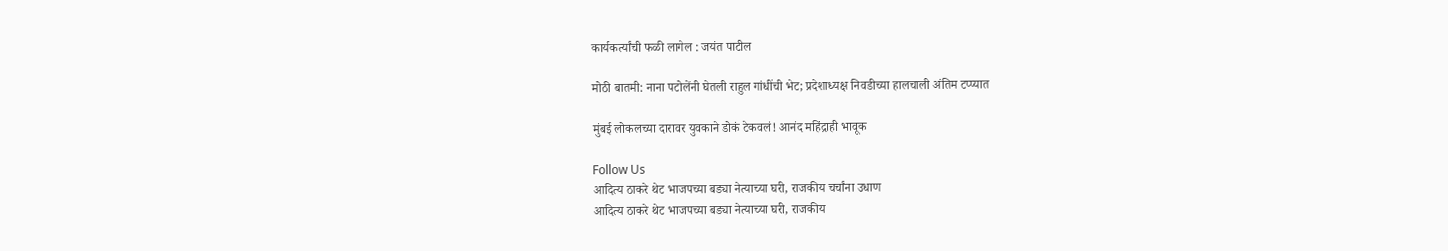कार्यकर्त्यांची फळी लागेल : जयंत पाटील

मोठी बातमी: नाना पटोलेंनी घेतली राहुल गांधींची भेट; प्रदेशाध्यक्ष निवडीच्या हालचाली अंतिम टप्प्यात

मुंबई लोकलच्या दारावर युवकाने डोकं टेकवलं! आनंद महिंद्राही भावूक

Follow Us
आदित्य ठाकरे थेट भाजपच्या बड्या नेत्याच्या घरी, राजकीय चर्चांना उधाण
आदित्य ठाकरे थेट भाजपच्या बड्या नेत्याच्या घरी, राजकीय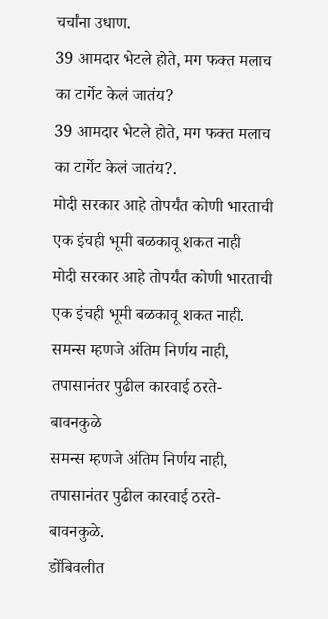चर्चांना उधाण.
39 आमदार भेटले होते, मग फक्त मलाच का टार्गेट केलं जातंय?
39 आमदार भेटले होते, मग फक्त मलाच का टार्गेट केलं जातंय?.
मोदी सरकार आहे तोपर्यंत कोणी भारताची एक इंचही भूमी बळकावू शकत नाही
मोदी सरकार आहे तोपर्यंत कोणी भारताची एक इंचही भूमी बळकावू शकत नाही.
समन्स म्हणजे अंतिम निर्णय नाही, तपासानंतर पुढील कारवाई ठरते- बावनकुळे
समन्स म्हणजे अंतिम निर्णय नाही, तपासानंतर पुढील कारवाई ठरते- बावनकुळे.
डोंबिवलीत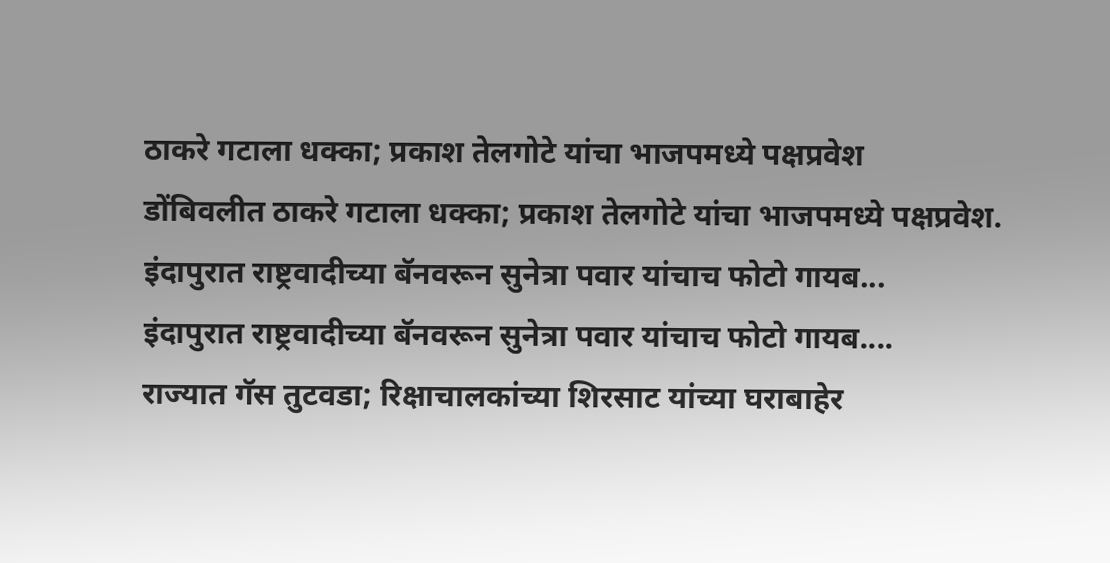ठाकरे गटाला धक्का; प्रकाश तेलगोटे यांचा भाजपमध्ये पक्षप्रवेश
डोंबिवलीत ठाकरे गटाला धक्का; प्रकाश तेलगोटे यांचा भाजपमध्ये पक्षप्रवेश.
इंदापुरात राष्ट्रवादीच्या बॅनवरून सुनेत्रा पवार यांचाच फोटो गायब...
इंदापुरात राष्ट्रवादीच्या बॅनवरून सुनेत्रा पवार यांचाच फोटो गायब....
राज्यात गॅस तुटवडा; रिक्षाचालकांच्या शिरसाट यांच्या घराबाहेर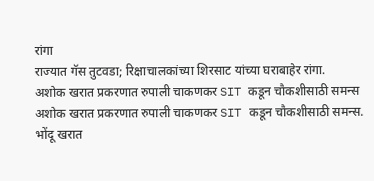रांगा
राज्यात गॅस तुटवडा; रिक्षाचालकांच्या शिरसाट यांच्या घराबाहेर रांगा.
अशोक खरात प्रकरणात रुपाली चाकणकर SIT कडून चौकशीसाठी समन्स
अशोक खरात प्रकरणात रुपाली चाकणकर SIT कडून चौकशीसाठी समन्स.
भोंदू खरात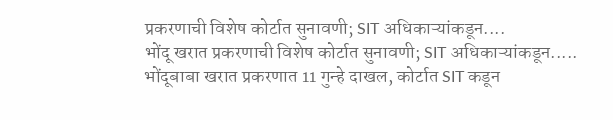प्रकरणाची विशेष कोर्टात सुनावणी; SIT अधिकाऱ्यांकडून....
भोंदू खरात प्रकरणाची विशेष कोर्टात सुनावणी; SIT अधिकाऱ्यांकडून.....
भोंदूबाबा खरात प्रकरणात 11 गुन्हे दाखल, कोर्टात SIT कडून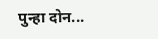पुन्हा दोन...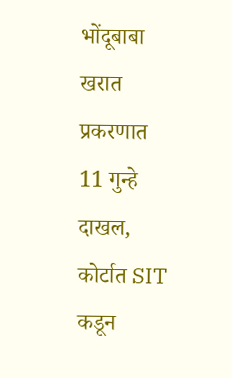भोंदूबाबा खरात प्रकरणात 11 गुन्हे दाखल, कोर्टात SIT कडून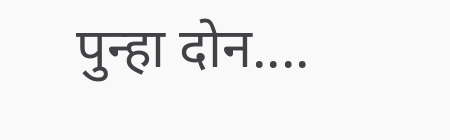पुन्हा दोन....